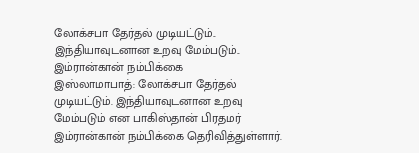லோக்சபா தேர்தல் முடியட்டும்.. இந்தியாவுடனான உறவு மேம்படும்.. இம்ரான்கான் நம்பிக்கை
இஸ்லாமாபாத்: லோக்சபா தேர்தல் முடியட்டும். இந்தியாவுடனான உறவு மேம்படும் என பாகிஸ்தான் பிரதமர் இம்ரான்கான் நம்பிக்கை தெரிவித்துள்ளார்.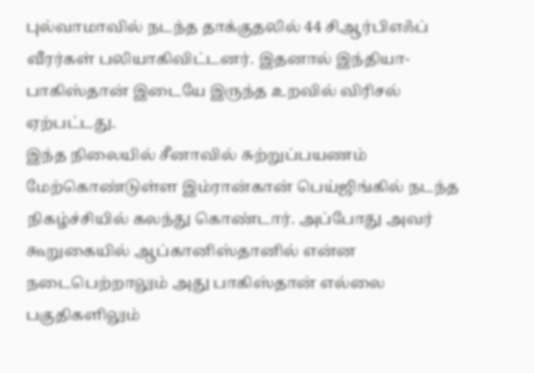புல்வாமாவில் நடந்த தாக்குதலில் 44 சிஆர்பிஎஃப் வீரர்கள் பலியாகிவிட்டனர். இதனால் இந்தியா- பாகிஸ்தான் இடையே இருந்த உறவில் விரிசல் ஏற்பட்டது.
இந்த நிலையில் சீனாவில் சுற்றுப்பயணம் மேற்கொண்டுள்ள இம்ரான்கான் பெய்ஜிங்கில் நடந்த நிகழ்ச்சியில் கலந்து கொண்டார். அப்போது அவர் கூறுகையில் ஆப்கானிஸ்தானில் என்ன நடைபெற்றாலும் அது பாகிஸ்தான் எல்லை பகுதிகளிலும்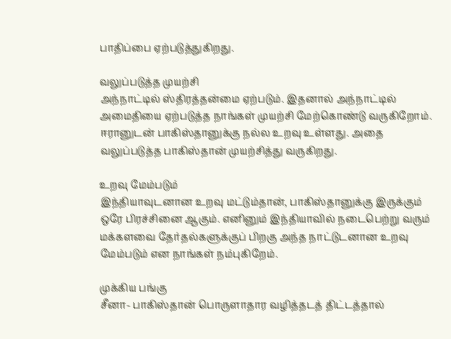பாதிப்பை ஏற்படுத்துகிறது.

வலுப்படுத்த முயற்சி
அந்நாட்டில் ஸ்திரத்தன்மை ஏற்படும். இதனால் அந்நாட்டில் அமைதியை ஏற்படுத்த நாங்கள் முயற்சி மேற்கொண்டு வருகிறோம். ஈரானுடன் பாகிஸ்தானுக்கு நல்ல உறவு உள்ளது. அதை வலுப்படுத்த பாகிஸ்தான் முயற்சித்து வருகிறது.

உறவு மேம்படும்
இந்தியாவுடனான உறவு மட்டும்தான், பாகிஸ்தானுக்கு இருக்கும் ஒரே பிரச்சினை ஆகும். எனினும் இந்தியாவில் நடைபெற்று வரும் மக்களவை தேர்தல்களுக்குப் பிறகு அந்த நாட்டுடனான உறவு மேம்படும் என நாங்கள் நம்புகிறேம்.

முக்கிய பங்கு
சீனா- பாகிஸ்தான் பொருளாதார வழித்தடத் திட்டத்தால்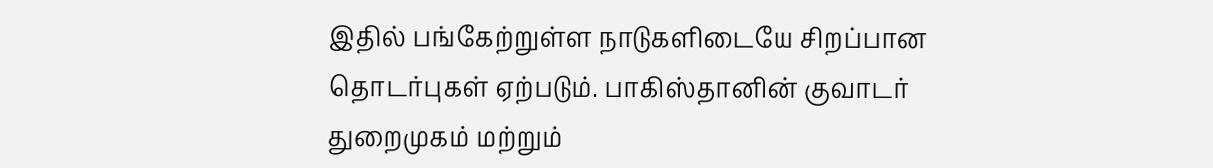இதில் பங்கேற்றுள்ள நாடுகளிடையே சிறப்பான தொடர்புகள் ஏற்படும். பாகிஸ்தானின் குவாடர் துறைமுகம் மற்றும்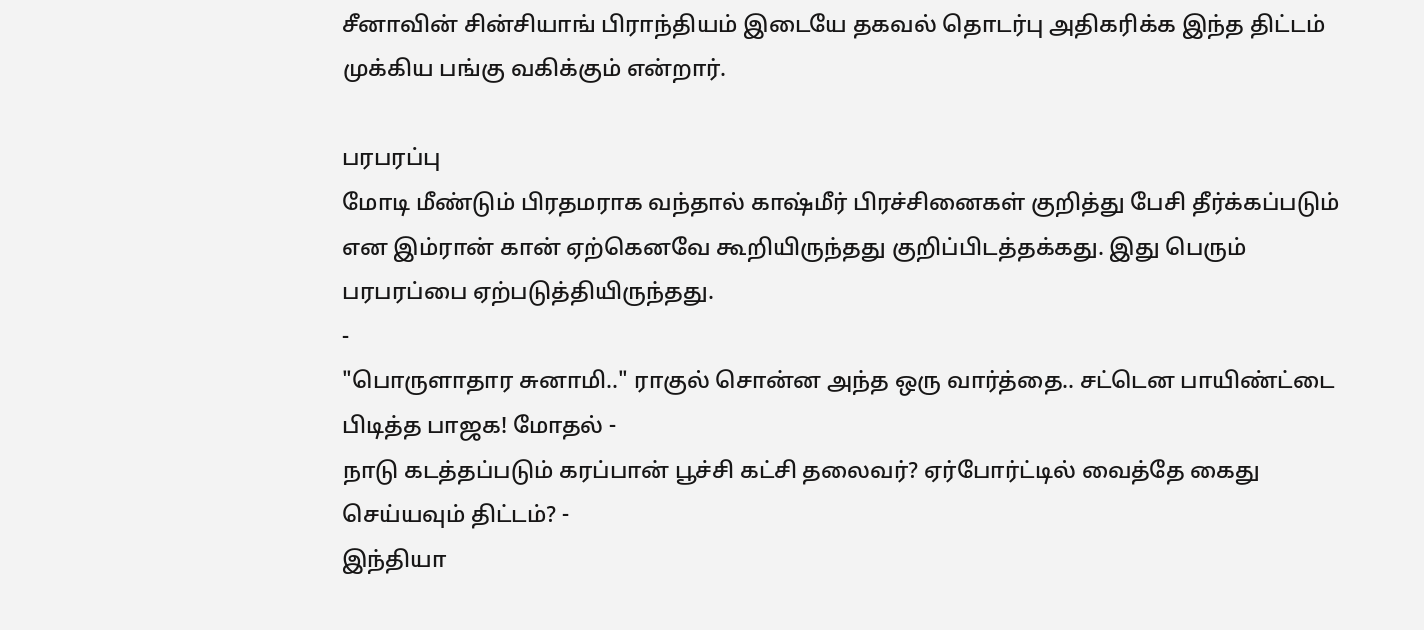சீனாவின் சின்சியாங் பிராந்தியம் இடையே தகவல் தொடர்பு அதிகரிக்க இந்த திட்டம் முக்கிய பங்கு வகிக்கும் என்றார்.

பரபரப்பு
மோடி மீண்டும் பிரதமராக வந்தால் காஷ்மீர் பிரச்சினைகள் குறித்து பேசி தீர்க்கப்படும் என இம்ரான் கான் ஏற்கெனவே கூறியிருந்தது குறிப்பிடத்தக்கது. இது பெரும் பரபரப்பை ஏற்படுத்தியிருந்தது.
-
"பொருளாதார சுனாமி.." ராகுல் சொன்ன அந்த ஒரு வார்த்தை.. சட்டென பாயிண்ட்டை பிடித்த பாஜக! மோதல் -
நாடு கடத்தப்படும் கரப்பான் பூச்சி கட்சி தலைவர்? ஏர்போர்ட்டில் வைத்தே கைது செய்யவும் திட்டம்? -
இந்தியா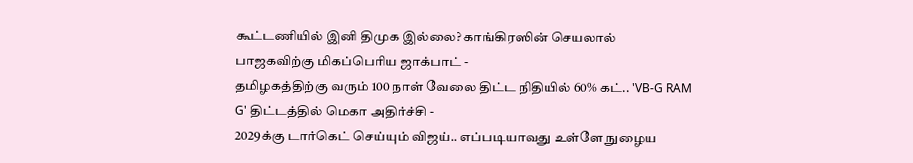கூட்டணியில் இனி திமுக இல்லை? காங்கிரஸின் செயலால் பாஜகவிற்கு மிகப்பெரிய ஜாக்பாட் -
தமிழகத்திற்கு வரும் 100 நாள் வேலை திட்ட நிதியில் 60% கட்.. 'VB-G RAM G' திட்டத்தில் மெகா அதிர்ச்சி -
2029க்கு டார்கெட் செய்யும் விஜய்.. எப்படியாவது உள்ளே நுழைய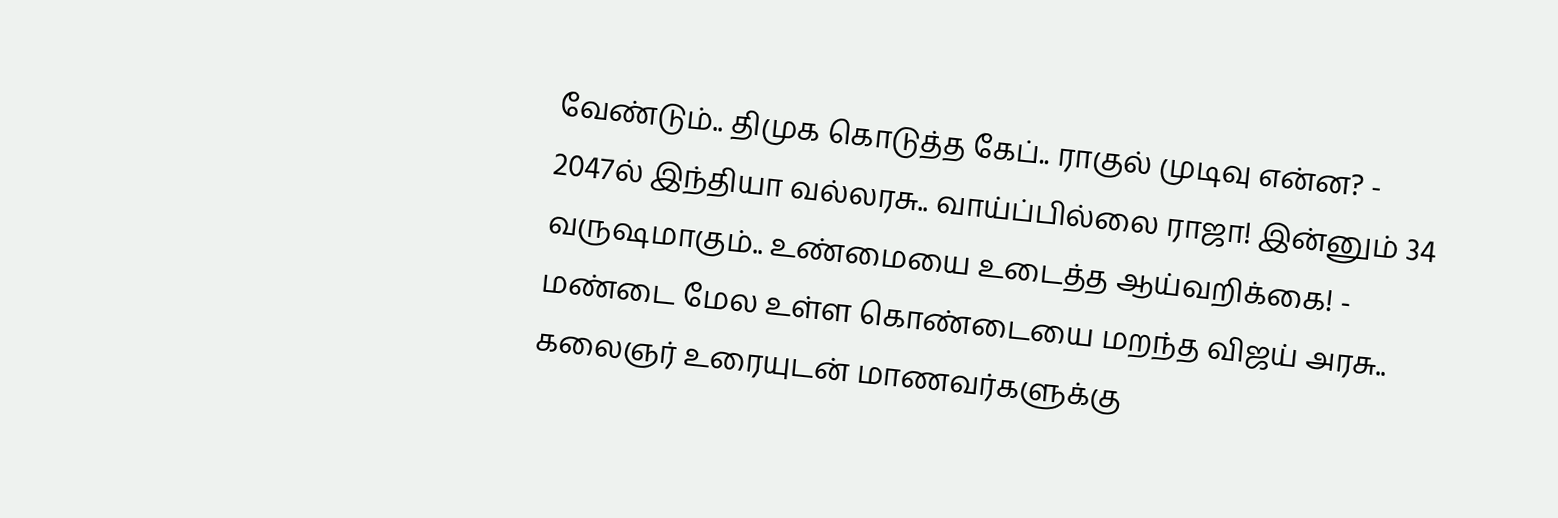வேண்டும்.. திமுக கொடுத்த கேப்.. ராகுல் முடிவு என்ன? -
2047ல் இந்தியா வல்லரசு.. வாய்ப்பில்லை ராஜா! இன்னும் 34 வருஷமாகும்.. உண்மையை உடைத்த ஆய்வறிக்கை! -
மண்டை மேல உள்ள கொண்டையை மறந்த விஜய் அரசு.. கலைஞர் உரையுடன் மாணவர்களுக்கு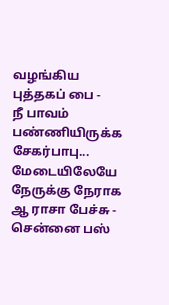வழங்கிய புத்தகப் பை -
நீ பாவம் பண்ணியிருக்க சேகர்பாபு... மேடையிலேயே நேருக்கு நேராக ஆ ராசா பேச்சு -
சென்னை பஸ்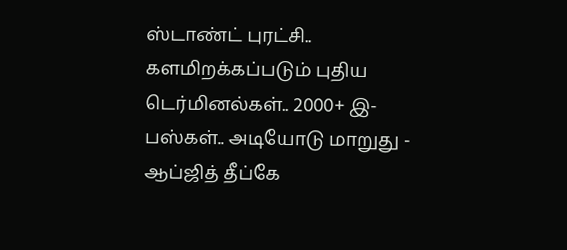ஸ்டாண்ட் புரட்சி.. களமிறக்கப்படும் புதிய டெர்மினல்கள்.. 2000+ இ-பஸ்கள்.. அடியோடு மாறுது -
ஆப்ஜித் தீப்கே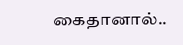கைதானால்..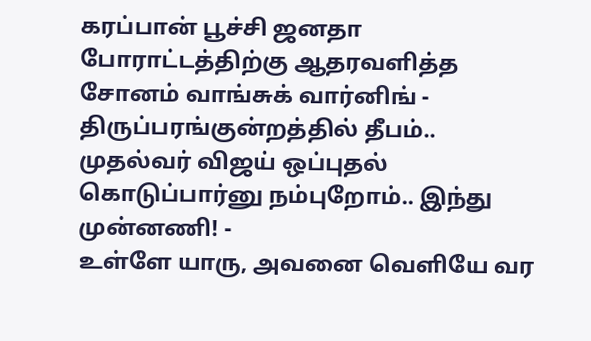கரப்பான் பூச்சி ஜனதா போராட்டத்திற்கு ஆதரவளித்த சோனம் வாங்சுக் வார்னிங் -
திருப்பரங்குன்றத்தில் தீபம்.. முதல்வர் விஜய் ஒப்புதல் கொடுப்பார்னு நம்புறோம்.. இந்து முன்னணி! -
உள்ளே யாரு, அவனை வெளியே வர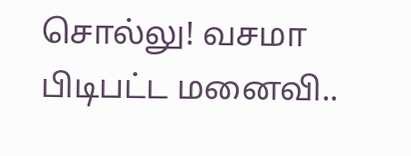சொல்லு! வசமா பிடிபட்ட மனைவி..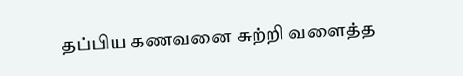தப்பிய கணவனை சுற்றி வளைத்த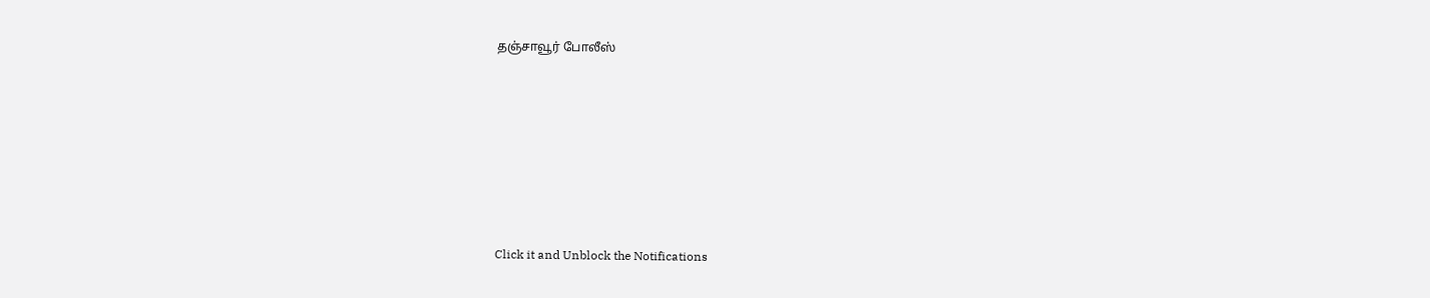தஞ்சாவூர் போலீஸ்












Click it and Unblock the Notifications